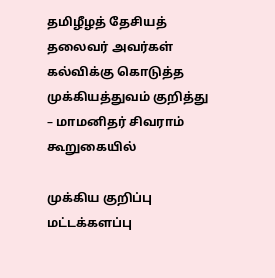தமிழீழத் தேசியத் தலைவர் அவர்கள் கல்விக்கு கொடுத்த முக்கியத்துவம் குறித்து – மாமனிதர் சிவராம் கூறுகையில்

முக்கிய குறிப்பு  மட்டக்களப்பு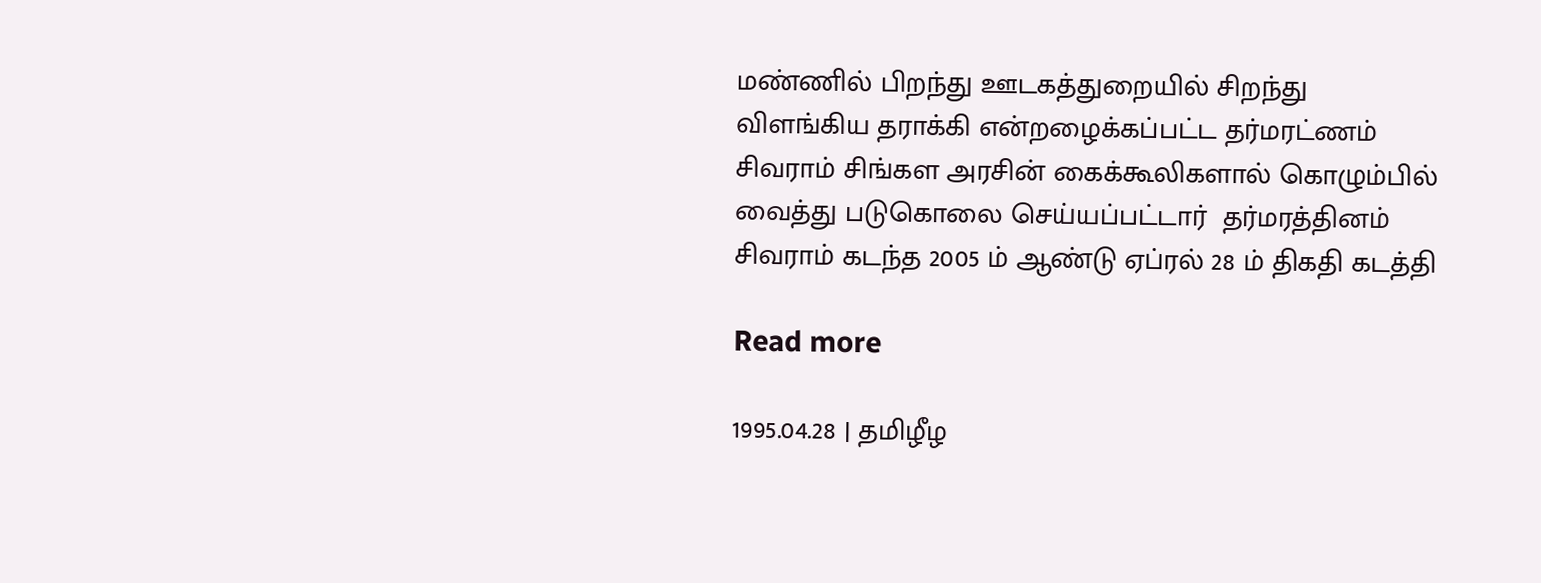மண்ணில் பிறந்து ஊடகத்துறையில் சிறந்து விளங்கிய தராக்கி என்றழைக்கப்பட்ட தர்மரட்ணம் சிவராம் சிங்கள அரசின் கைக்கூலிகளால் கொழும்பில் வைத்து படுகொலை செய்யப்பட்டார்  தர்மரத்தினம் சிவராம் கடந்த 2005 ம் ஆண்டு ஏப்ரல் 28 ம் திகதி கடத்தி

Read more

1995.04.28 | தமிழீழ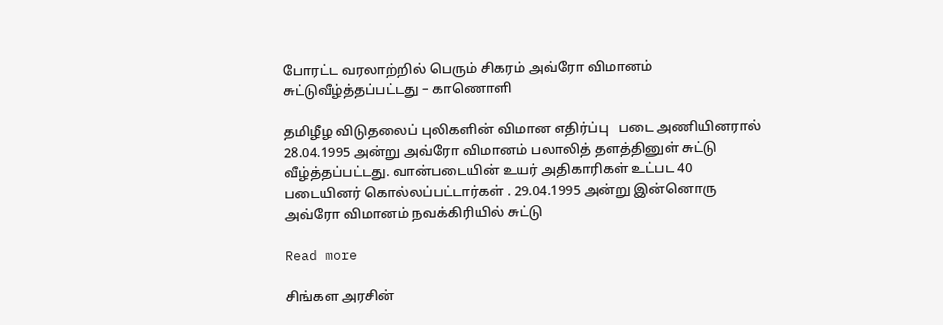போரட்ட வரலாற்றில் பெரும் சிகரம் அவ்ரோ விமானம் சுட்டுவீழ்த்தப்பட்டது – காணொளி

தமிழீழ விடுதலைப் புலிகளின் விமான எதிர்ப்பு   படை அணியினரால் 28.04.1995 அன்று அவ்ரோ விமானம் பலாலித் தளத்தினுள் சுட்டு வீழ்த்தப்பட்டது. வான்படையின் உயர் அதிகாரிகள் உட்பட 40 படையினர் கொல்லப்பட்டார்கள் . 29.04.1995 அன்று இன்னொரு அவ்ரோ விமானம் நவக்கிரியில் சுட்டு

Read more

சிங்கள அரசின்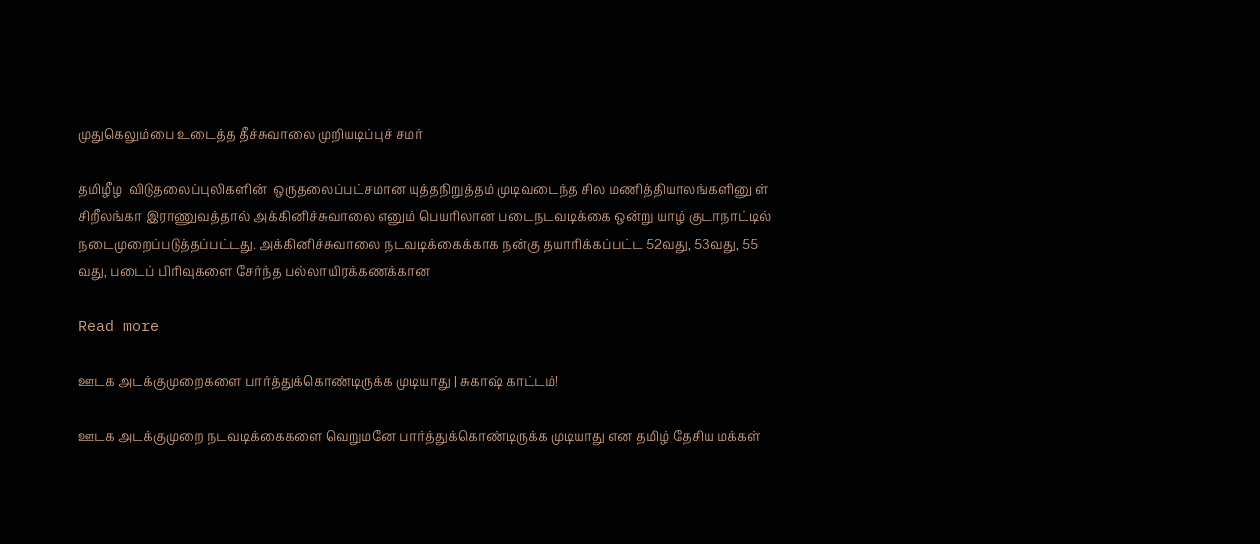முதுகெலும்பை உடைத்த தீச்சுவாலை முறியடிப்புச் சமர்

தமிழீழ  விடுதலைப்புலிகளின்  ஒருதலைப்பட்சமான யுத்தநிறுத்தம் முடிவடைந்த சில மணித்தியாலங்களினு ள் சிறீலங்கா இராணுவத்தால் அக்கினிச்சுவாலை எனும் பெயரிலான படைநடவடிக்கை ஒன்று யாழ் குடாநாட்டில் நடைமுறைப்படுத்தப்பட்டது. அக்கினிச்சுவாலை நடவடிக்கைக்காக நன்கு தயாரிக்கப்பட்ட 52வது, 53வது, 55 வது, படைப் பிரிவுகளை சேர்ந்த பல்லாயிரக்கணக்கான

Read more

ஊடக அடக்குமுறைகளை பார்த்துக்கொண்டிருக்க முடியாது | சுகாஷ் காட்டம்!

ஊடக அடக்குமுறை நடவடிக்கைகளை வெறுமனே பார்த்துக்கொண்டிருக்க முடியாது என தமிழ் தேசிய மக்கள்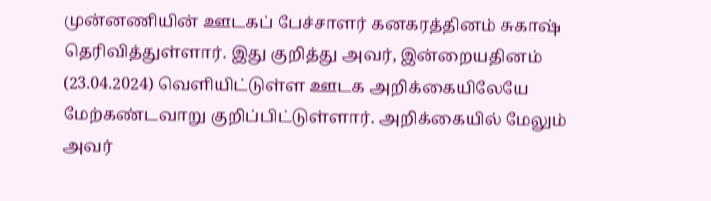முன்னணியின் ஊடகப் பேச்சாளர் கனகரத்தினம் சுகாஷ் தெரிவித்துள்ளார். இது குறித்து அவர், இன்றையதினம் (23.04.2024) வெளியிட்டுள்ள ஊடக அறிக்கையிலேயே மேற்கண்டவாறு குறிப்பிட்டுள்ளார். அறிக்கையில் மேலும் அவர்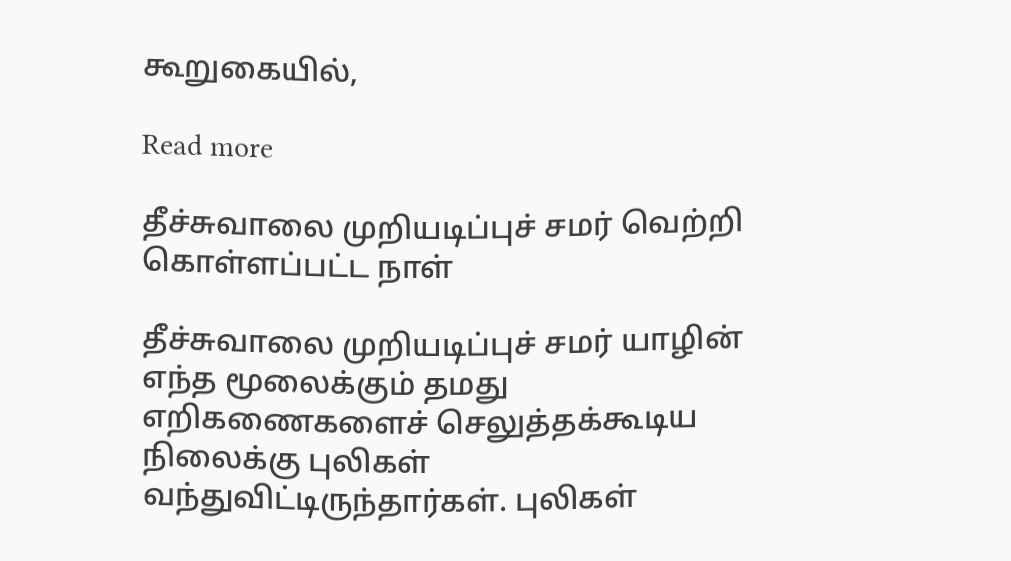கூறுகையில்,

Read more

தீச்சுவாலை முறியடிப்புச் சமர் வெற்றி கொள்ளப்பட்ட நாள்

தீச்சுவாலை முறியடிப்புச் சமர் யாழின் எந்த மூலைக்கும் தமது எறிகணைகளைச் செலுத்தக்கூடிய நிலைக்கு புலிகள் வந்துவிட்டிருந்தார்கள். புலிகள்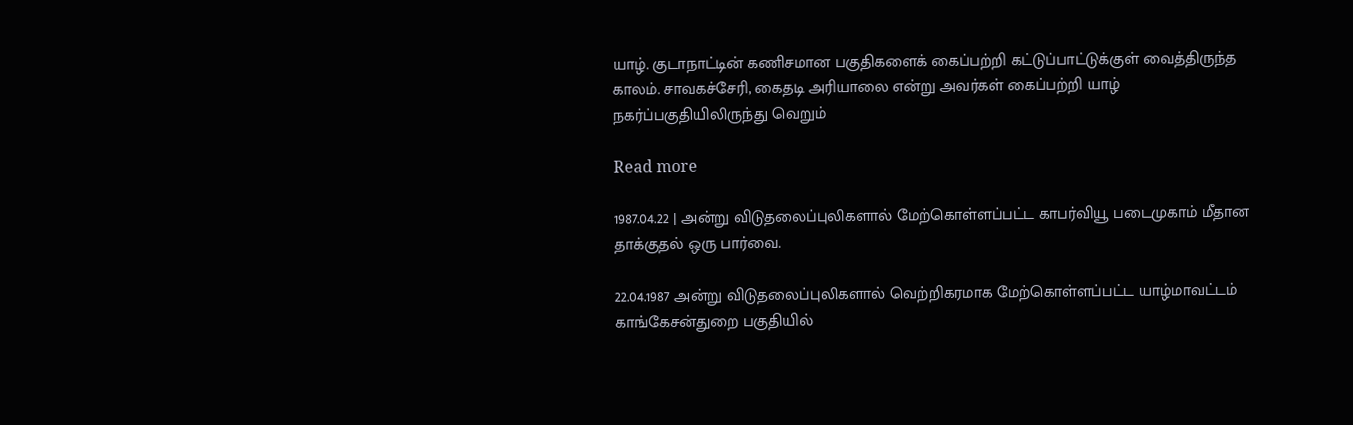யாழ். குடாநாட்டின் கணிசமான பகுதிகளைக் கைப்பற்றி கட்டுப்பாட்டுக்குள் வைத்திருந்த காலம். சாவகச்சேரி, கைதடி அரியாலை என்று அவர்கள் கைப்பற்றி யாழ் நகர்ப்பகுதியிலிருந்து வெறும்

Read more

1987.04.22 | அன்று விடுதலைப்புலிகளால் மேற்கொள்ளப்பட்ட காபர்வியூ படைமுகாம் மீதான தாக்குதல் ஒரு பார்வை.

22.04.1987 அன்று விடுதலைப்புலிகளால் வெற்றிகரமாக மேற்கொள்ளப்பட்ட யாழ்மாவட்டம் காங்கேசன்துறை பகுதியில்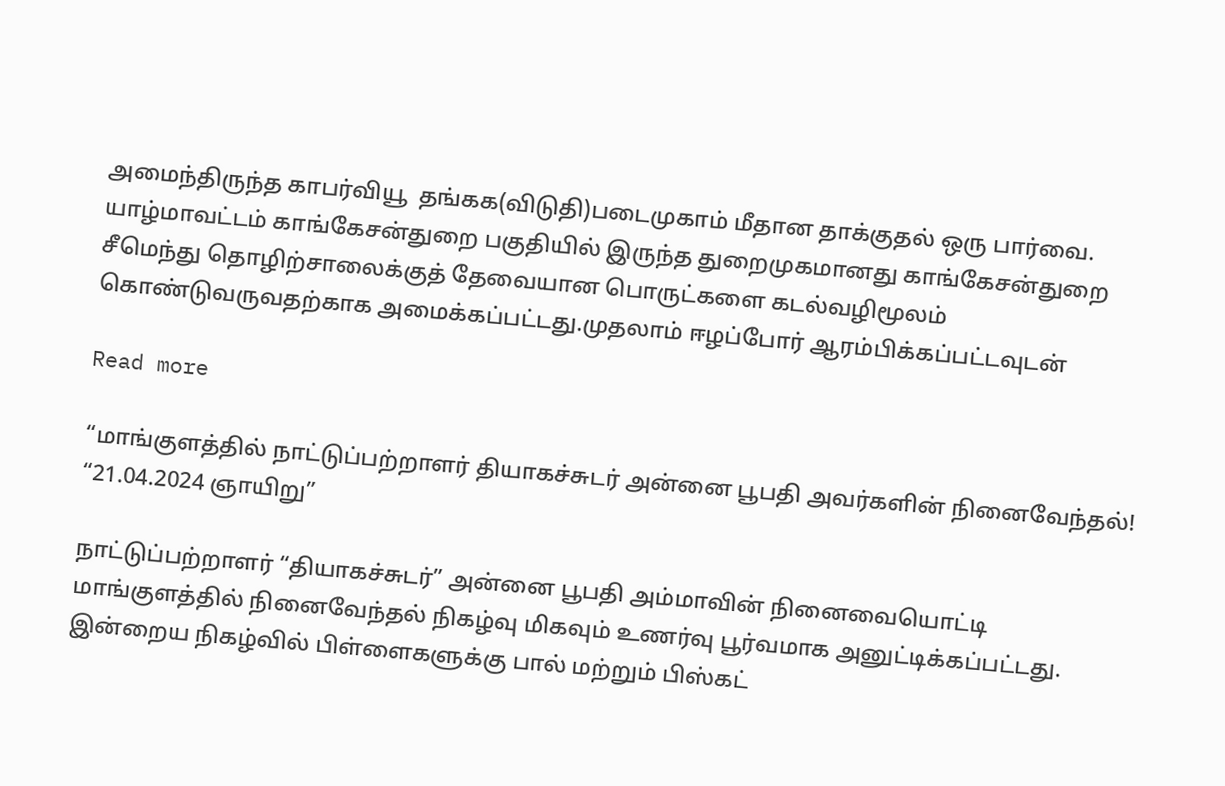அமைந்திருந்த காபர்வியூ  தங்கக(விடுதி)படைமுகாம் மீதான தாக்குதல் ஒரு பார்வை. யாழ்மாவட்டம் காங்கேசன்துறை பகுதியில் இருந்த துறைமுகமானது காங்கேசன்துறை சீமெந்து தொழிற்சாலைக்குத் தேவையான பொருட்களை கடல்வழிமூலம் கொண்டுவருவதற்காக அமைக்கப்பட்டது.முதலாம் ஈழப்போர் ஆரம்பிக்கப்பட்டவுடன்

Read more

“மாங்குளத்தில் நாட்டுப்பற்றாளர் தியாகச்சுடர் அன்னை பூபதி அவர்களின் நினைவேந்தல்! “21.04.2024 ஞாயிறு”

நாட்டுப்பற்றாளர் “தியாகச்சுடர்” அன்னை பூபதி அம்மாவின் நினைவையொட்டி மாங்குளத்தில் நினைவேந்தல் நிகழ்வு மிகவும் உணர்வு பூர்வமாக அனுட்டிக்கப்பட்டது. இன்றைய நிகழ்வில் பிள்ளைகளுக்கு பால் மற்றும் பிஸ்கட்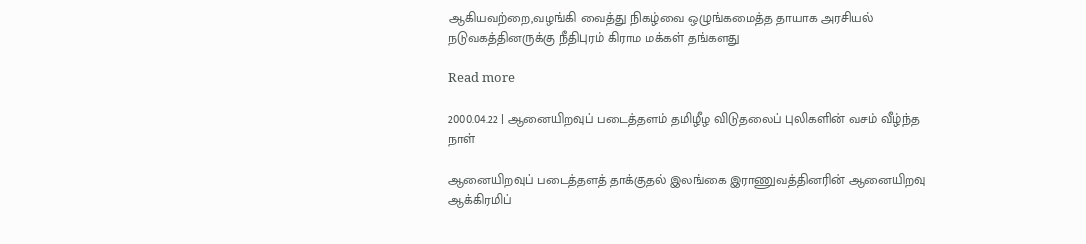ஆகியவற்றை,வழங்கி வைத்து நிகழ்வை ஒழுங்கமைத்த தாயாக அரசியல் நடுவகத்தினருக்கு நீதிபுரம் கிராம மக்கள் தங்களது

Read more

2000.04.22 | ஆனையிறவுப் படைத்தளம் தமிழீழ விடுதலைப் புலிகளின் வசம் வீழ்ந்த நாள்

ஆனையிறவுப் படைத்தளத் தாக்குதல் இலங்கை இராணுவத்தினரின் ஆனையிறவு ஆக்கிரமிப்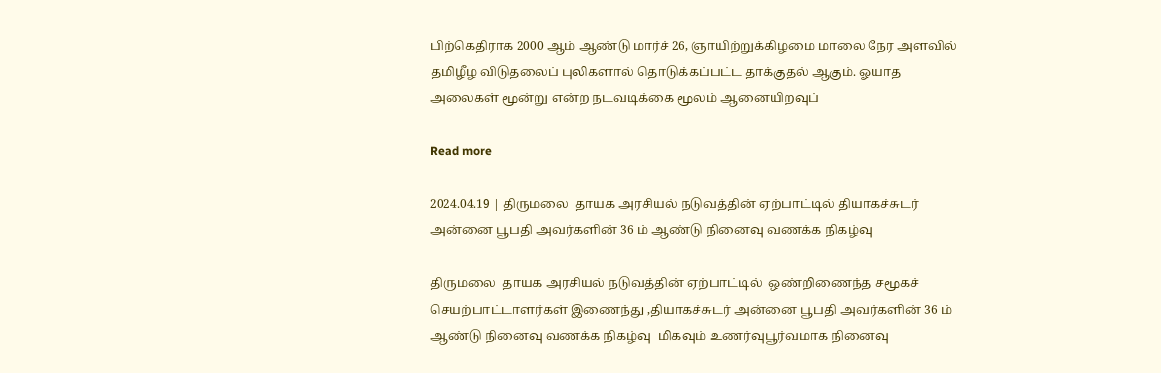பிற்கெதிராக 2000 ஆம் ஆண்டு மார்ச் 26, ஞாயிற்றுக்கிழமை மாலை நேர அளவில் தமிழீழ விடுதலைப் புலிகளால் தொடுக்கப்பட்ட தாக்குதல் ஆகும். ஓயாத அலைகள் மூன்று என்ற நடவடிக்கை மூலம் ஆனையிறவுப்

Read more

2024.04.19 | திருமலை  தாயக அரசியல் நடுவத்தின் ஏற்பாட்டில் தியாகச்சுடர் அன்னை பூபதி அவர்களின் 36 ம் ஆண்டு நினைவு வணக்க நிகழ்வு

திருமலை  தாயக அரசியல் நடுவத்தின் ஏற்பாட்டில்  ஒண்றிணைந்த சமூகச் செயற்பாட்டாளர்கள் இணைந்து ,தியாகச்சுடர் அன்னை பூபதி அவர்களின் 36 ம் ஆண்டு நினைவு வணக்க நிகழ்வு  மிகவும் உணர்வுபூர்வமாக நினைவு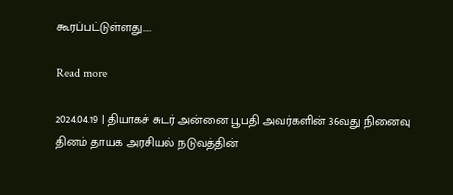கூரப்பட்டுள்ளது…..

Read more

2024.04.19 | தியாகச் சுடர் அன்னை பூபதி அவர்களின் 36வது நினைவு தினம் தாயக அரசியல் நடுவத்தின்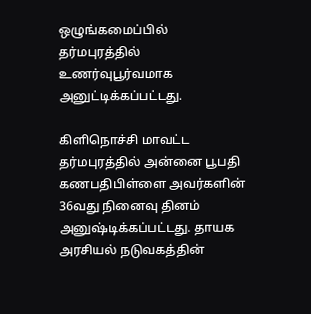ஒழுங்கமைப்பில் தர்மபுரத்தில்  உணர்வுபூர்வமாக அனுட்டிக்கப்பட்டது.

கிளிநொச்சி மாவட்ட தர்மபுரத்தில் அன்னை பூபதி கணபதிபிள்ளை அவர்களின் 36வது நினைவு தினம் அனுஷ்டிக்கப்பட்டது. தாயக அரசியல் நடுவகத்தின்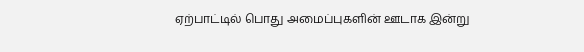ஏற்பாட்டில் பொது அமைப்புகளின் ஊடாக இன்று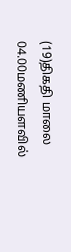(19)திகதி மாலை 04.00மணியளவில்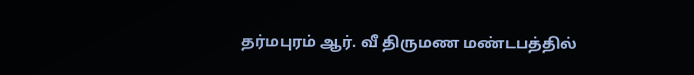தர்மபுரம் ஆர். வீ திருமண மண்டபத்தில்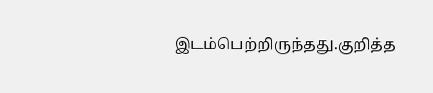இடம்பெற்றிருந்தது.குறித்த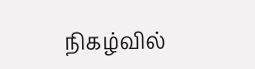நிகழ்வில்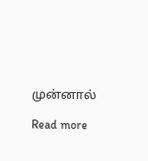முன்னால்

Read more